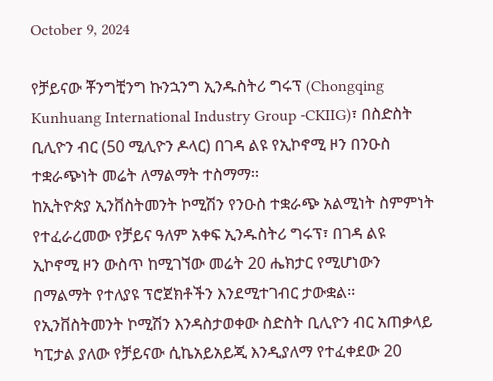October 9, 2024

የቻይናው ቾንግቺንግ ኩንኋንግ ኢንዱስትሪ ግሩፕ (Chongqing Kunhuang International Industry Group -CKIIG)፣ በስድስት ቢሊዮን ብር (50 ሚሊዮን ዶላር) በገዳ ልዩ የኢኮኖሚ ዞን በንዑስ ተቋራጭነት መሬት ለማልማት ተስማማ፡፡
ከኢትዮጵያ ኢንቨስትመንት ኮሚሽን የንዑስ ተቋራጭ አልሚነት ስምምነት የተፈራረመው የቻይና ዓለም አቀፍ ኢንዱስትሪ ግሩፕ፣ በገዳ ልዩ ኢኮኖሚ ዞን ውስጥ ከሚገኘው መሬት 20 ሔክታር የሚሆነውን በማልማት የተለያዩ ፕሮጀክቶችን እንደሚተገብር ታውቋል፡፡
የኢንቨስትመንት ኮሚሽን እንዳስታወቀው ስድስት ቢሊዮን ብር አጠቃላይ ካፒታል ያለው የቻይናው ሲኬአይአይጂ እንዲያለማ የተፈቀደው 20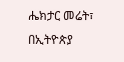ሔክታር መሬት፣ በኢትዮጵያ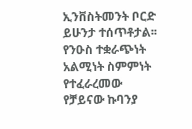ኢንቨስትመንት ቦርድ ይሁንታ ተሰጥቶታል፡፡
የንዑስ ተቋራጭነት አልሚነት ስምምነት የተፈራረመው የቻይናው ኩባንያ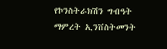የኮንስትራክሽን ግብዓት ማምረት ኢንቨስትመንት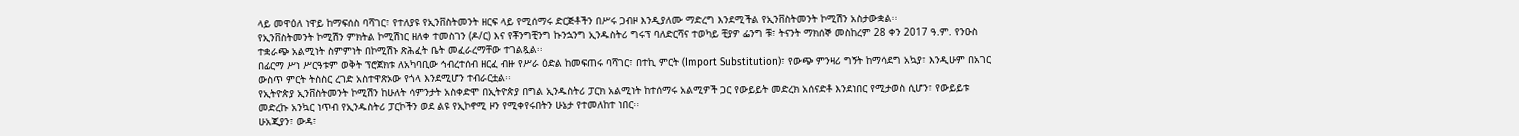ላይ መዋዕለ ነዋይ ከማፍሰስ ባሻገር፣ የተለያዩ የኢንቨስትመንት ዘርፍ ላይ የሚሰማሩ ድርጅቶችን በሥሩ ጋብዞ እንዲያለሙ ማድረግ እንደሚችል የኢንቨስትመንት ኮሚሽን አስታውቋል፡፡
የኢንቨስትመንት ኮሚሽን ምክትል ኮሚሽነር ዘለቀ ተመስገን (ዶ/ር) እና የቾንግቺንግ ኩንኋንግ ኢንዱስትሪ ግሩፕ ባለድርሻና ተወካይ ቺያዎ ፌንግ ቹ፣ ትናንት ማክሰኞ መስከረም 28 ቀን 2017 ዓ.ም. የንዑስ ተቋራጭ አልሚነት ስምምነት በኮሚሽኑ ጽሕፈት ቤት መፈራረማቸው ተገልጿል፡፡
በፊርማ ሥነ ሥርዓቱም ወቅት ፕሮጀክቱ ለአካባቢው ኅብረተሰብ ዘርፈ ብዙ የሥራ ዕድል ከመፍጠሩ ባሻገር፣ በተኪ ምርት (Import Substitution)፣ የውጭ ምንዛሪ ግኝት ከማሳደግ አኳያ፣ እንዲሁም በአገር ውስጥ ምርት ትስስር ረገድ አስተዋጽኦው የጎላ እንደሚሆን ተብራርቷል፡፡
የኢትዮጵያ ኢንቨስትመንት ኮሚሽን ከሁለት ሳምንታት አስቀድሞ በኢትዮጵያ በግል ኢንዱስትሪ ፓርክ አልሚነት ከተሰማሩ አልሚዎች ጋር የውይይት መድረክ አሰናድቶ እንደነበር የሚታወስ ሲሆን፣ የውይይቱ መድረኩ አንኳር ነጥብ የኢንዱስትሪ ፓርኮችን ወደ ልዩ የኢኮኖሚ ዞን የሚቀየሩበትን ሁኔታ የተመለከተ ነበር፡፡
ሁአጂያን፣ ውዳ፣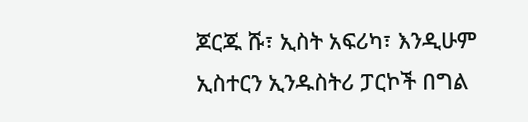ጆርጁ ሹ፣ ኢስት አፍሪካ፣ እንዲሁም ኢስተርን ኢንዱስትሪ ፓርኮች በግል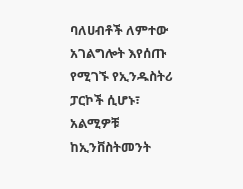ባለሀብቶች ለምተው አገልግሎት እየሰጡ የሚገኙ የኢንዱስትሪ ፓርኮች ሲሆኑ፣ አልሚዎቹ ከኢንቨስትመንት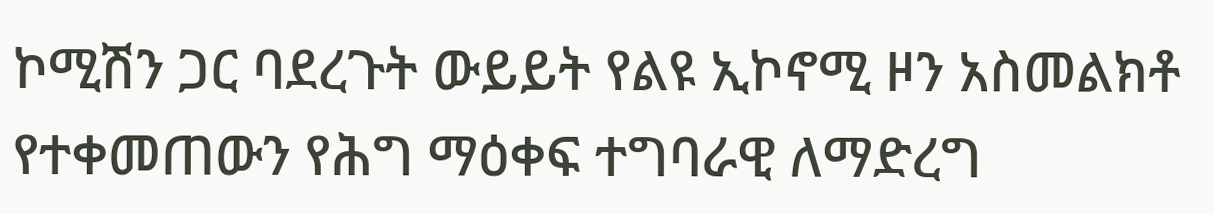ኮሚሽን ጋር ባደረጉት ውይይት የልዩ ኢኮኖሚ ዞን አስመልክቶ የተቀመጠውን የሕግ ማዕቀፍ ተግባራዊ ለማድረግ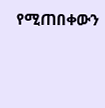የሚጠበቀውን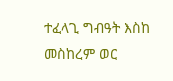ተፈላጊ ግብዓት እስከ መስከረም ወር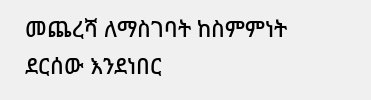መጨረሻ ለማስገባት ከስምምነት ደርሰው እንደነበር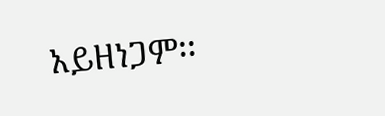አይዘነጋም፡፡